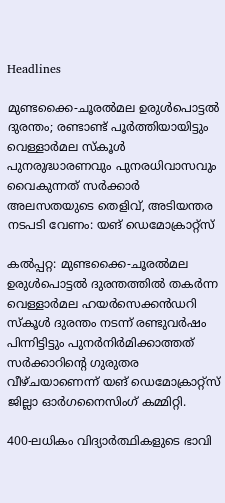Headlines

മുണ്ടക്കൈ-ചൂരൽമല ഉരുൾപൊട്ടൽ ദുരന്തം; രണ്ടാണ്ട് പൂർത്തിയായിട്ടും വെള്ളാർമല സ്കൂൾ പുനരുദ്ധാരണവും പുനരധിവാസവും വൈകുന്നത് സർക്കാർ അലസതയുടെ തെളിവ്, അടിയന്തര നടപടി വേണം: യങ് ഡെമോക്രാറ്റ്സ്

കൽപ്പറ്റ: മുണ്ടക്കൈ-ചൂരൽമല ഉരുൾപൊട്ടൽ ദുരന്തത്തിൽ തകർന്ന വെള്ളാർമല ഹയർസെക്കൻഡറി സ്കൂൾ ദുരന്തം നടന്ന് രണ്ടുവർഷം പിന്നിട്ടിട്ടും പുനർനിർമിക്കാത്തത് സർക്കാറിന്റെ ഗുരുതര വീഴ്ചയാണെന്ന് യങ് ഡെമോക്രാറ്റ്സ് ജില്ലാ ഓർഗനൈസിംഗ് കമ്മിറ്റി.

400-ലധികം വിദ്യാർത്ഥികളുടെ ഭാവി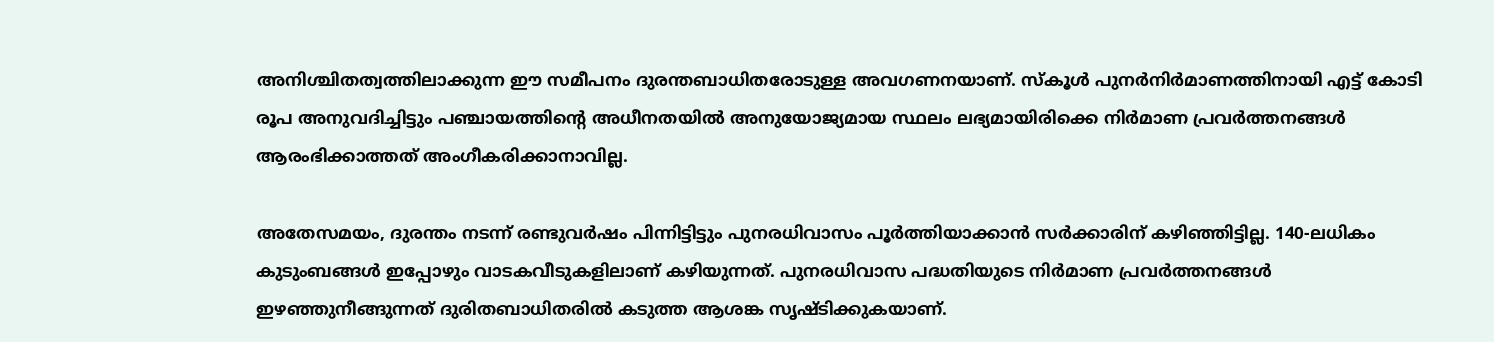അനിശ്ചിതത്വത്തിലാക്കുന്ന ഈ സമീപനം ദുരന്തബാധിതരോടുള്ള അവഗണനയാണ്. സ്കൂൾ പുനർനിർമാണത്തിനായി എട്ട് കോടി രൂപ അനുവദിച്ചിട്ടും പഞ്ചായത്തിന്റെ അധീനതയിൽ അനുയോജ്യമായ സ്ഥലം ലഭ്യമായിരിക്കെ നിർമാണ പ്രവർത്തനങ്ങൾ ആരംഭിക്കാത്തത് അംഗീകരിക്കാനാവില്ല.

അതേസമയം, ദുരന്തം നടന്ന് രണ്ടുവർഷം പിന്നിട്ടിട്ടും പുനരധിവാസം പൂർത്തിയാക്കാൻ സർക്കാരിന് കഴിഞ്ഞിട്ടില്ല. 140-ലധികം കുടുംബങ്ങൾ ഇപ്പോഴും വാടകവീടുകളിലാണ് കഴിയുന്നത്. പുനരധിവാസ പദ്ധതിയുടെ നിർമാണ പ്രവർത്തനങ്ങൾ ഇഴഞ്ഞുനീങ്ങുന്നത് ദുരിതബാധിതരിൽ കടുത്ത ആശങ്ക സൃഷ്ടിക്കുകയാണ്.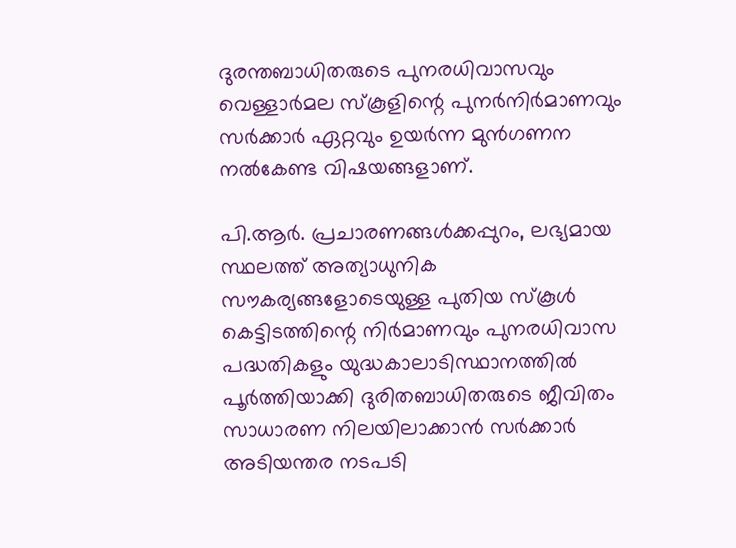ദുരന്തബാധിതരുടെ പുനരധിവാസവും വെള്ളാർമല സ്കൂളിന്റെ പുനർനിർമാണവും സർക്കാർ ഏറ്റവും ഉയർന്ന മുൻഗണന നൽകേണ്ട വിഷയങ്ങളാണ്.

പി.ആർ. പ്രചാരണങ്ങൾക്കപ്പുറം, ലഭ്യമായ സ്ഥലത്ത് അത്യാധുനിക സൗകര്യങ്ങളോടെയുള്ള പുതിയ സ്കൂൾ കെട്ടിടത്തിന്റെ നിർമാണവും പുനരധിവാസ പദ്ധതികളും യുദ്ധകാലാടിസ്ഥാനത്തിൽ പൂർത്തിയാക്കി ദുരിതബാധിതരുടെ ജീവിതം സാധാരണ നിലയിലാക്കാൻ സർക്കാർ അടിയന്തര നടപടി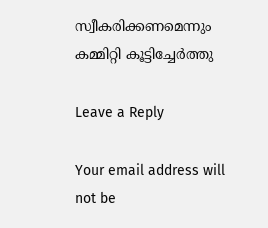സ്വീകരിക്കണമെന്നും കമ്മിറ്റി കൂട്ടിച്ചേർത്തു

Leave a Reply

Your email address will not be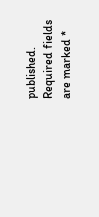published. Required fields are marked *